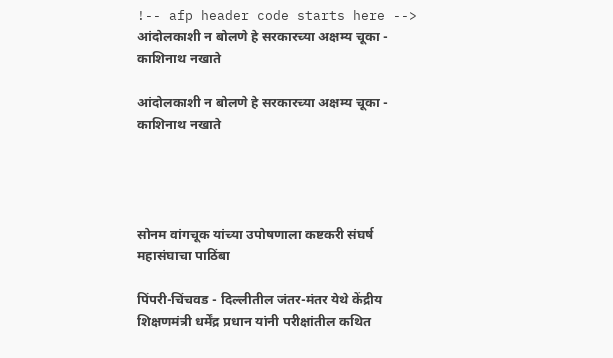!-- afp header code starts here --> आंदोलकाशी न बोलणे हे सरकारच्या अक्षम्य चूका - काशिनाथ नखाते

आंदोलकाशी न बोलणे हे सरकारच्या अक्षम्य चूका - काशिनाथ नखाते




सोनम वांगचूक यांच्या उपोषणाला कष्टकरी संघर्ष महासंघाचा पाठिंबा

पिंपरी-चिंचवड - दिल्लीतील जंतर-मंतर येथे केंद्रीय शिक्षणमंत्री धर्मेंद्र प्रधान यांनी परीक्षांतील कथित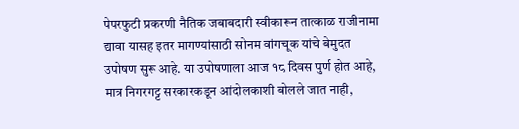पेपरफुटी प्रकरणी नैतिक जबाबदारी स्वीकारून तात्काळ राजीनामा द्यावा यासह इतर मागण्यांसाठी सोनम वांगचूक यांचे बेमुदत उपोषण सुरू आहे. या उपोषणाला आज १८ दिवस पुर्ण होत आहे, मात्र निगरगट्ट सरकारकडून आंदोलकाशी बोलले जात नाही,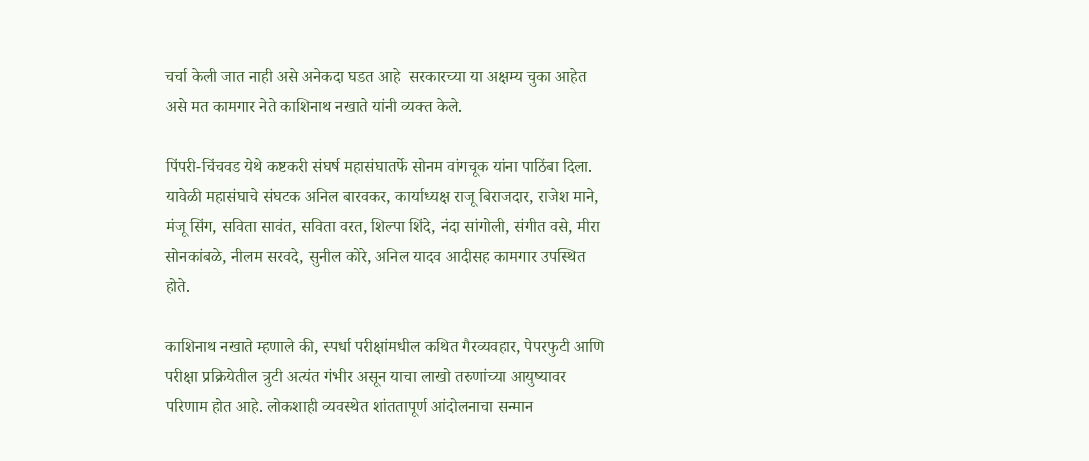चर्चा केली जात नाही असे अनेकदा घडत आहे  सरकारच्या या अक्षम्य चुका आहेत  असे मत कामगार नेते काशिनाथ नखाते यांनी व्यक्त केले.

पिंपरी-चिंचवड येथे कष्टकरी संघर्ष महासंघातर्फे सोनम वांगचूक यांना पाठिंबा दिला. यावेळी महासंघाचे संघटक अनिल बारवकर, कार्याध्यक्ष राजू बिराजदार, राजेश माने, मंजू सिंग, सविता सावंत, सविता वरत, शिल्पा शिंदे, नंदा सांगोली, संगीत वसे, मीरा सोनकांबळे, नीलम सरवदे, सुनील कोरे, अनिल यादव आदीसह कामगार उपस्थित होते.

काशिनाथ नखाते म्हणाले की, स्पर्धा परीक्षांमधील कथित गैरव्यवहार, पेपरफुटी आणि परीक्षा प्रक्रियेतील त्रुटी अत्यंत गंभीर असून याचा लाखो तरुणांच्या आयुष्यावर परिणाम होत आहे. लोकशाही व्यवस्थेत शांततापूर्ण आंदोलनाचा सन्मान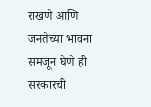राखणे आणि जनतेच्या भावना समजून घेणे ही सरकारची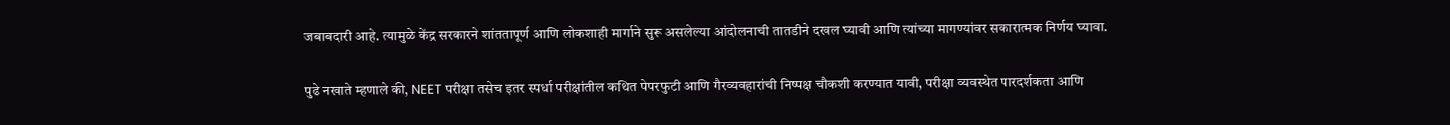जबाबदारी आहे. त्यामुळे केंद्र सरकारने शांततापूर्ण आणि लोकशाही मार्गाने सुरू असलेल्या आंदोलनाची तातडीने दखल घ्यावी आणि त्यांच्या मागण्यांवर सकारात्मक निर्णय घ्यावा.

पुढे नखाते म्हणाले की, NEET परीक्षा तसेच इतर स्पर्धा परीक्षांतील कथित पेपरफुटी आणि गैरव्यवहारांची निष्पक्ष चौकशी करण्यात यावी, परीक्षा व्यवस्थेत पारदर्शकता आणि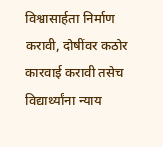विश्वासार्हता निर्माण करावी, दोषींवर कठोर कारवाई करावी तसेच विद्यार्थ्यांना न्याय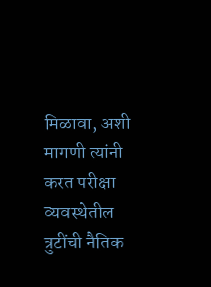मिळावा, अशी मागणी त्यांनी करत परीक्षा व्यवस्थेतील त्रुटींची नैतिक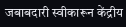जबाबदारी स्वीकारून केंद्रीय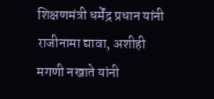शिक्षणमंत्री धर्मेंद्र प्रधान यांनी राजीनामा द्यावा, अशीही मगणी नखाते यांनी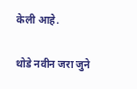केली आहे.

थोडे नवीन जरा जुने